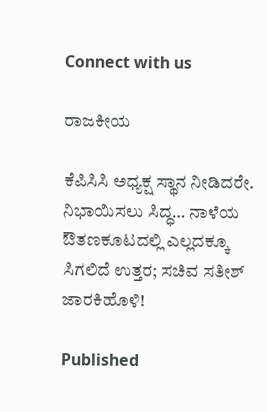Connect with us

ರಾಜಕೀಯ

ಕೆಪಿಸಿಸಿ ಅಧ್ಯಕ್ಷ ಸ್ಥಾನ ನೀಡಿದರೇ. ನಿಭಾಯಿಸಲು ಸಿದ್ಧ… ನಾಳೆಯ ಔತಣಕೂಟದಲ್ಲಿ ಎಲ್ಲದಕ್ಕೂ ಸಿಗಲಿದೆ ಉತ್ತರ; ಸಚಿವ ಸತೀಶ್ ಜಾರಕಿಹೊಳಿ!

Published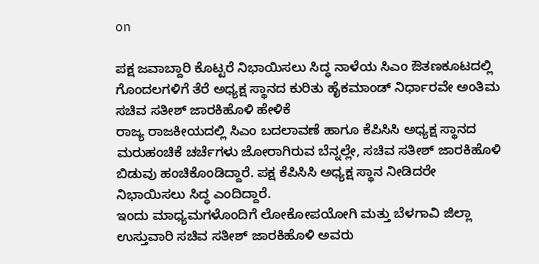on

ಪಕ್ಷ ಜವಾಬ್ದಾರಿ ಕೊಟ್ಟರೆ ನಿಭಾಯಿಸಲು ಸಿದ್ಧ ನಾಳೆಯ ಸಿಎಂ ಔತಣಕೂಟದಲ್ಲಿ ಗೊಂದಲಗಳಿಗೆ ತೆರೆ ಅಧ್ಯಕ್ಷ ಸ್ಥಾನದ ಕುರಿತು ಹೈಕಮಾಂಡ್ ನಿರ್ಧಾರವೇ ಅಂತಿಮ ಸಚಿವ ಸತೀಶ್ ಜಾರಕಿಹೊಳಿ ಹೇಳಿಕೆ
ರಾಜ್ಯ ರಾಜಕೀಯದಲ್ಲಿ ಸಿಎಂ ಬದಲಾವಣೆ ಹಾಗೂ ಕೆಪಿಸಿಸಿ ಅಧ್ಯಕ್ಷ ಸ್ಥಾನದ ಮರುಹಂಚಿಕೆ ಚರ್ಚೆಗಳು ಜೋರಾಗಿರುವ ಬೆನ್ನಲ್ಲೇ, ಸಚಿವ ಸತೀಶ್ ಜಾರಕಿಹೊಳಿ ಬಿಡುವು ಹಂಚಿಕೊಂಡಿದ್ದಾರೆ. ಪಕ್ಷ ಕೆಪಿಸಿಸಿ ಅಧ್ಯಕ್ಷ ಸ್ಥಾನ ನೀಡಿದರೇ ನಿಭಾಯಿಸಲು ಸಿದ್ಧ ಎಂದಿದ್ದಾರೆ.
ಇಂದು ಮಾಧ್ಯಮಗಳೊಂದಿಗೆ ಲೋಕೋಪಯೋಗಿ ಮತ್ತು ಬೆಳಗಾವಿ ಜಿಲ್ಲಾ ಉಸ್ತುವಾರಿ ಸಚಿವ ಸತೀಶ್ ಜಾರಕಿಹೊಳಿ ಅವರು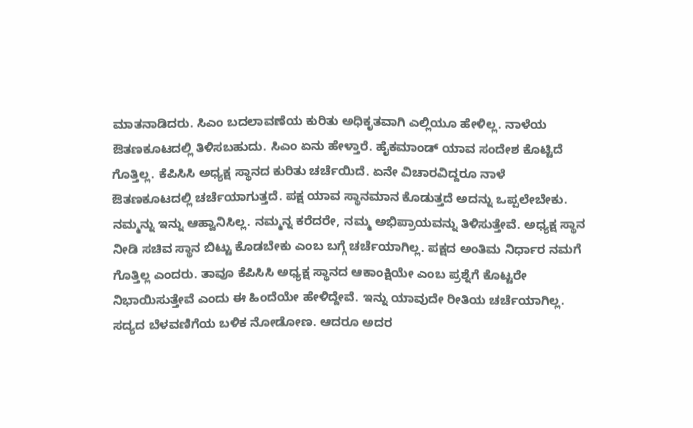ಮಾತನಾಡಿದರು. ಸಿಎಂ ಬದಲಾವಣೆಯ ಕುರಿತು ಅಧಿಕೃತವಾಗಿ ಎಲ್ಲಿಯೂ ಹೇಳಿಲ್ಲ. ನಾಳೆಯ ಔತಣಕೂಟದಲ್ಲಿ ತಿಳಿಸಬಹುದು. ಸಿಎಂ ಏನು ಹೇಳ್ತಾರೆ. ಹೈಕಮಾಂಡ್ ಯಾವ ಸಂದೇಶ ಕೊಟ್ಟಿದೆ ಗೊತ್ತಿಲ್ಲ. ಕೆಪಿಸಿಸಿ ಅಧ್ಯಕ್ಷ ಸ್ಥಾನದ ಕುರಿತು ಚರ್ಚೆಯಿದೆ. ಏನೇ ವಿಚಾರವಿದ್ದರೂ ನಾಳೆ ಔತಣಕೂಟದಲ್ಲಿ ಚರ್ಚೆಯಾಗುತ್ತದೆ. ಪಕ್ಷ ಯಾವ ಸ್ಥಾನಮಾನ ಕೊಡುತ್ತದೆ ಅದನ್ನು ಒಪ್ಪಲೇಬೇಕು. ನಮ್ಮನ್ನು ಇನ್ನು ಆಹ್ವಾನಿಸಿಲ್ಲ. ನಮ್ಮನ್ನ ಕರೆದರೇ, ನಮ್ಮ ಅಭಿಪ್ರಾಯವನ್ನು ತಿಳಿಸುತ್ತೇವೆ. ಅಧ್ಯಕ್ಷ ಸ್ಥಾನ ನೀಡಿ ಸಚಿವ ಸ್ಥಾನ ಬಿಟ್ಟು ಕೊಡಬೇಕು ಎಂಬ ಬಗ್ಗೆ ಚರ್ಚೆಯಾಗಿಲ್ಲ. ಪಕ್ಷದ ಅಂತಿಮ ನಿರ್ಧಾರ ನಮಗೆ ಗೊತ್ತಿಲ್ಲ ಎಂದರು. ತಾವೂ ಕೆಪಿಸಿಸಿ ಅಧ್ಯಕ್ಷ ಸ್ಥಾನದ ಆಕಾಂಕ್ಷಿಯೇ ಎಂಬ ಪ್ರಶ್ನೆಗೆ ಕೊಟ್ಟರೇ ನಿಭಾಯಿಸುತ್ತೇವೆ ಎಂದು ಈ ಹಿಂದೆಯೇ ಹೇಳಿದ್ದೇವೆ. ಇನ್ನು ಯಾವುದೇ ರೀತಿಯ ಚರ್ಚೆಯಾಗಿಲ್ಲ. ಸದ್ಯದ ಬೆಳವಣಿಗೆಯ ಬಳಿಕ ನೋಡೋಣ. ಆದರೂ ಅದರ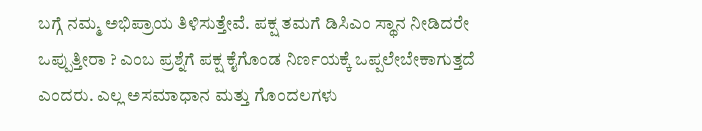ಬಗ್ಗೆ ನಮ್ಮ ಅಭಿಪ್ರಾಯ ತಿಳಿಸುತ್ತೇವೆ. ಪಕ್ಷ ತಮಗೆ ಡಿಸಿಎಂ ಸ್ಥಾನ ನೀಡಿದರೇ ಒಪ್ಪುತ್ತೀರಾ ? ಎಂಬ ಪ್ರಶ್ನೆಗೆ ಪಕ್ಷ ಕೈಗೊಂಡ ನಿರ್ಣಯಕ್ಕೆ ಒಪ್ಪಲೇಬೇಕಾಗುತ್ತದೆ ಎಂದರು. ಎಲ್ಲ ಅಸಮಾಧಾನ ಮತ್ತು ಗೊಂದಲಗಳು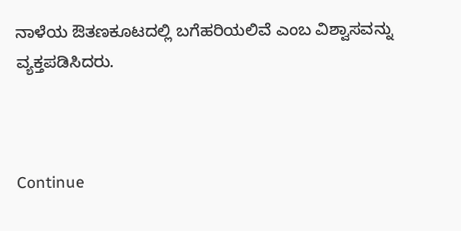ನಾಳೆಯ ಔತಣಕೂಟದಲ್ಲಿ ಬಗೆಹರಿಯಲಿವೆ ಎಂಬ ವಿಶ್ವಾಸವನ್ನು ವ್ಯಕ್ತಪಡಿಸಿದರು.



Continue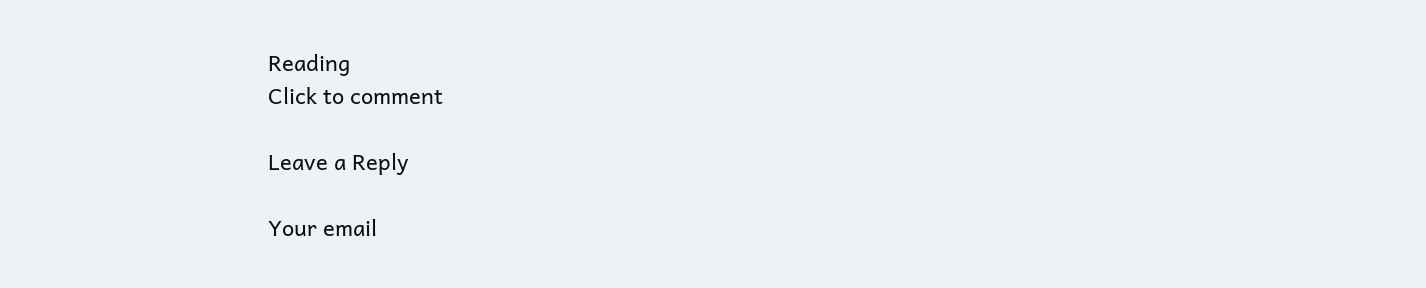Reading
Click to comment

Leave a Reply

Your email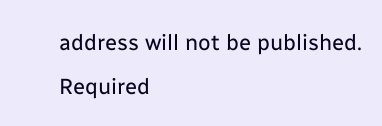address will not be published. Required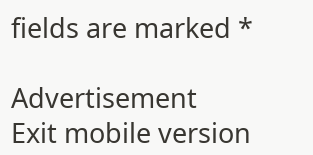fields are marked *

Advertisement
Exit mobile version